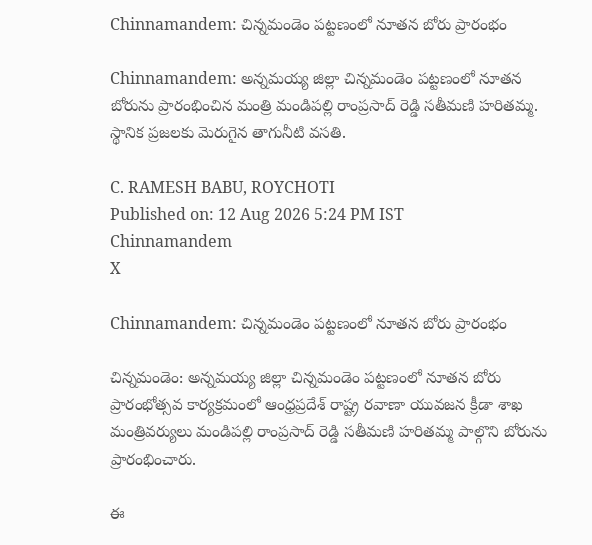Chinnamandem: చిన్నమండెం పట్టణంలో నూతన బోరు ప్రారంభం

Chinnamandem: అన్నమయ్య జిల్లా చిన్నమండెం పట్టణంలో నూతన బోరును ప్రారంభించిన మంత్రి మండిపల్లి రాంప్రసాద్ రెడ్డి సతీమణి హరితమ్మ. స్థానిక ప్రజలకు మెరుగైన తాగునీటి వసతి.

C. RAMESH BABU, ROYCHOTI
Published on: 12 Aug 2026 5:24 PM IST
Chinnamandem
X

Chinnamandem: చిన్నమండెం పట్టణంలో నూతన బోరు ప్రారంభం

చిన్నమండెం: అన్నమయ్య జిల్లా చిన్నమండెం పట్టణంలో నూతన బోరు ప్రారంభోత్సవ కార్యక్రమంలో ఆంధ్రప్రదేశ్ రాష్ట్ర రవాణా యువజన క్రీడా శాఖ మంత్రివర్యులు మండిపల్లి రాంప్రసాద్ రెడ్డి సతీమణి హరితమ్మ పాల్గొని బోరును ప్రారంభించారు.

ఈ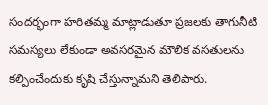సందర్భంగా హరితమ్మ మాట్లాడుతూ ప్రజలకు తాగునీటి సమస్యలు లేకుండా అవసరమైన మౌలిక వసతులను కల్పించేందుకు కృషి చేస్తున్నామని తెలిపారు.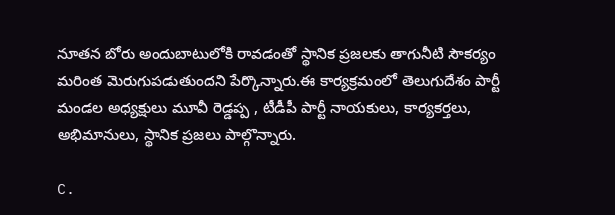నూతన బోరు అందుబాటులోకి రావడంతో స్థానిక ప్రజలకు తాగునీటి సౌకర్యం మరింత మెరుగుపడుతుందని పేర్కొన్నారు.ఈ కార్యక్రమంలో తెలుగుదేశం పార్టీ మండల అధ్యక్షులు మూవీ రెడ్డప్ప , టీడీపీ పార్టీ నాయకులు, కార్యకర్తలు, అభిమానులు, స్థానిక ప్రజలు పాల్గొన్నారు.

C.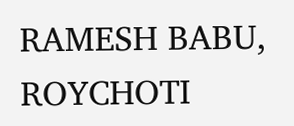RAMESH BABU, ROYCHOTI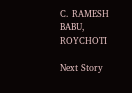C. RAMESH BABU, ROYCHOTI

Next Story